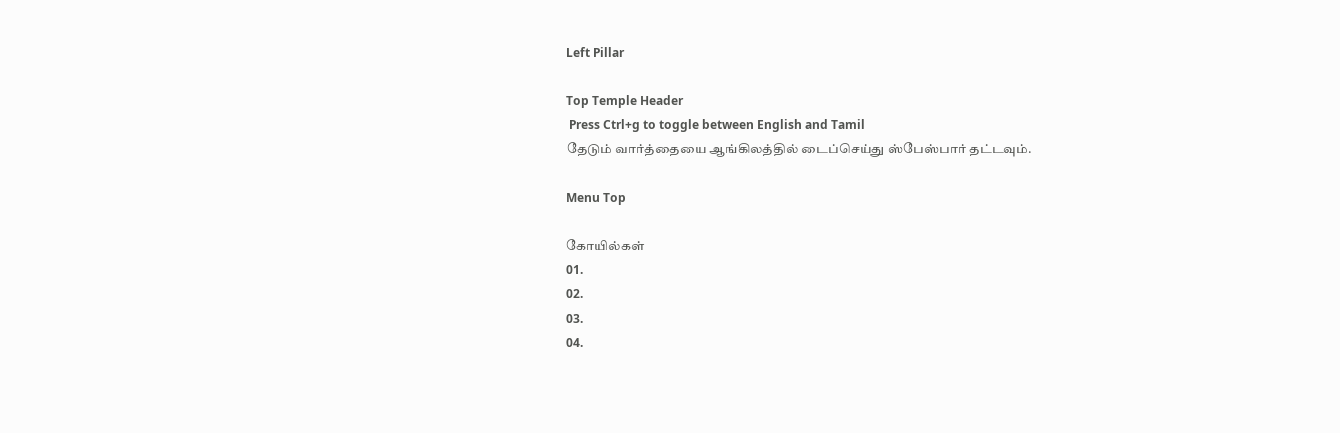Left Pillar

Top Temple Header
 Press Ctrl+g to toggle between English and Tamil
தேடும் வார்த்தையை ஆங்கிலத்தில் டைப்செய்து ஸ்பேஸ்பார் தட்டவும்.

Menu Top

கோயில்கள்
01.
02.
03.
04.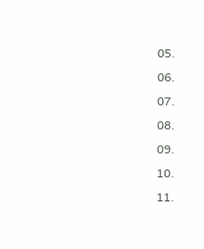05.
06.
07.
08.
09.
10.
11.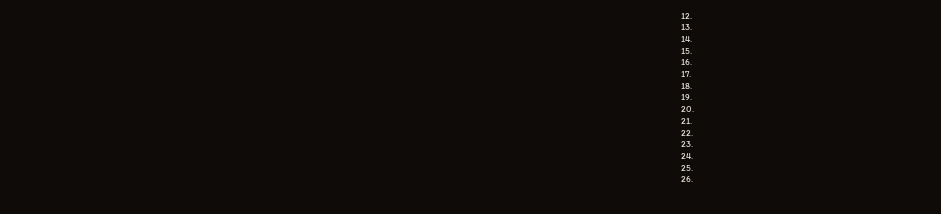12.
13.
14.
15.
16.
17.
18.
19.
20.
21.
22.
23.
24.
25.
26.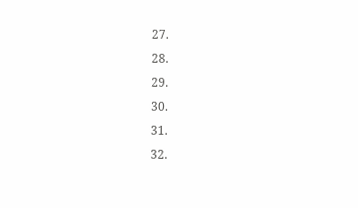27.
28.
29.
30.
31.
32.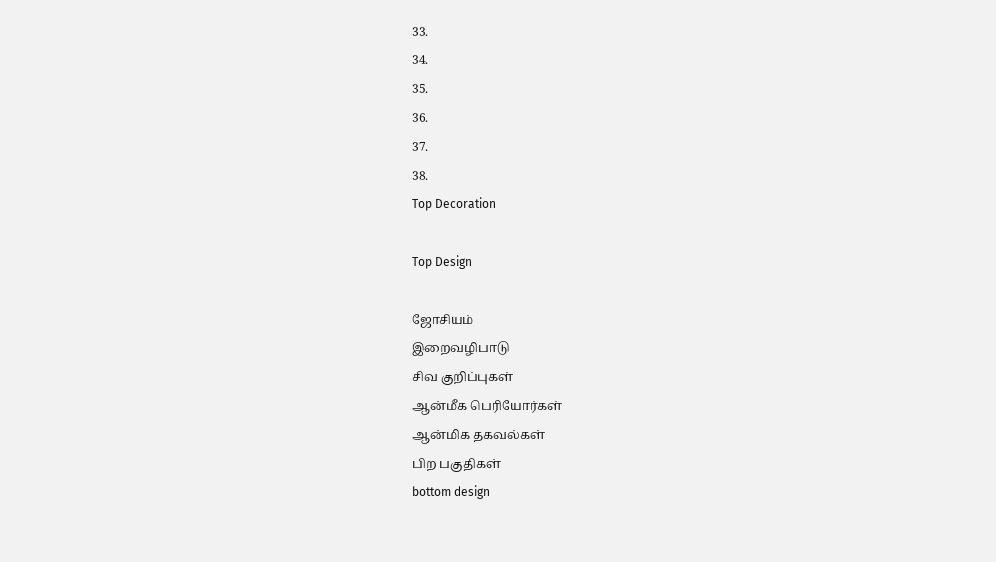33.
34.
35.
36.
37.
38.
Top Decoration

Top Design

ஜோசியம்
இறைவழிபாடு
சிவ குறிப்புகள்
ஆன்மீக பெரியோர்கள்
ஆன்மிக தகவல்கள்
பிற பகுதிகள்
bottom design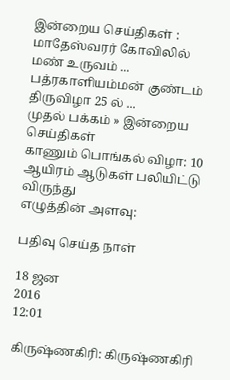இன்றைய செய்திகள் :
மாதேஸ்வரர் கோவிலில் மண் உருவம் ... பத்ரகாளியம்மன் குண்டம் திருவிழா 25 ல் ...
முதல் பக்கம் » இன்றைய செய்திகள்
காணும் பொங்கல் விழா: 10 ஆயிரம் ஆடுகள் பலியிட்டு விருந்து
எழுத்தின் அளவு:

பதிவு செய்த நாள்

18 ஜன
2016
12:01

கிருஷ்ணகிரி: கிருஷ்ணகிரி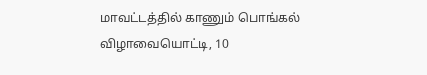மாவட்டத்தில் காணும் பொங்கல் விழாவையொட்டி, 10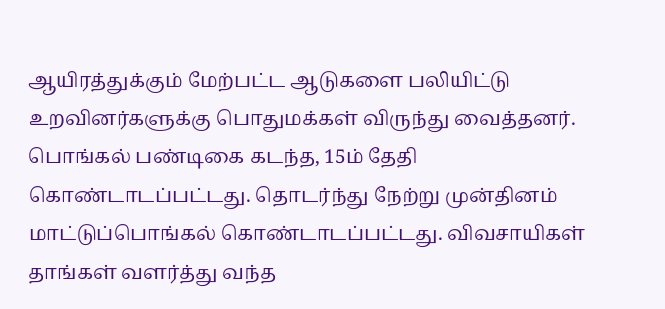ஆயிரத்துக்கும் மேற்பட்ட ஆடுகளை பலியிட்டு உறவினர்களுக்கு பொதுமக்கள் விருந்து வைத்தனர். பொங்கல் பண்டிகை கடந்த, 15ம் தேதி கொண்டாடப்பட்டது. தொடர்ந்து நேற்று முன்தினம் மாட்டுப்பொங்கல் கொண்டாடப்பட்டது. விவசாயிகள் தாங்கள் வளர்த்து வந்த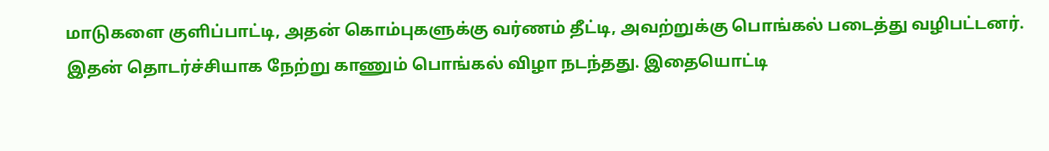மாடுகளை குளிப்பாட்டி, அதன் கொம்புகளுக்கு வர்ணம் தீட்டி, அவற்றுக்கு பொங்கல் படைத்து வழிபட்டனர். இதன் தொடர்ச்சியாக நேற்று காணும் பொங்கல் விழா நடந்தது. இதையொட்டி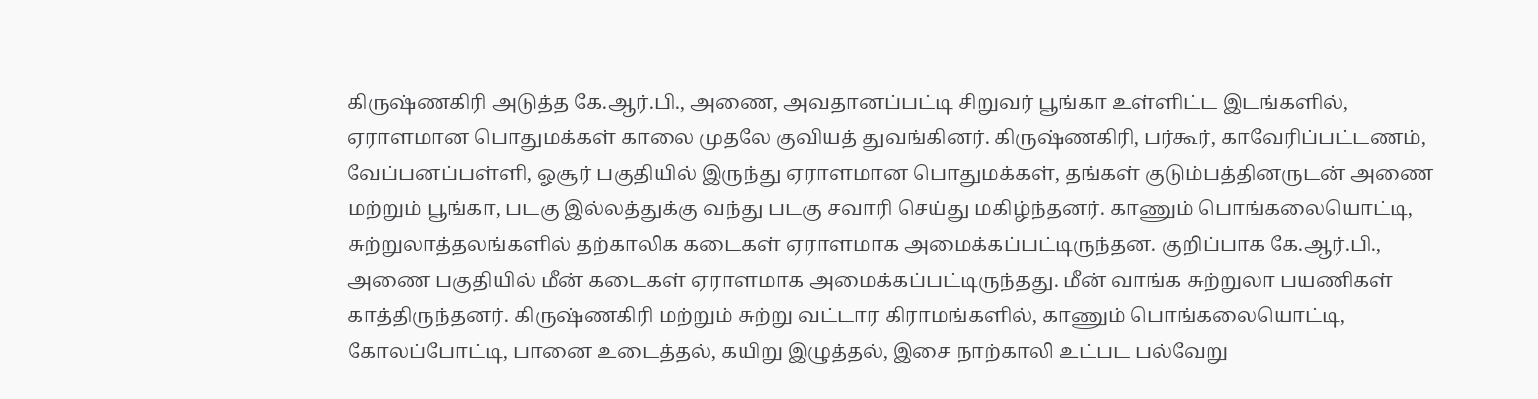கிருஷ்ணகிரி அடுத்த கே.ஆர்.பி., அணை, அவதானப்பட்டி சிறுவர் பூங்கா உள்ளிட்ட இடங்களில், ஏராளமான பொதுமக்கள் காலை முதலே குவியத் துவங்கினர். கிருஷ்ணகிரி, பர்கூர், காவேரிப்பட்டணம், வேப்பனப்பள்ளி, ஓசூர் பகுதியில் இருந்து ஏராளமான பொதுமக்கள், தங்கள் குடும்பத்தினருடன் அணை மற்றும் பூங்கா, படகு இல்லத்துக்கு வந்து படகு சவாரி செய்து மகிழ்ந்தனர். காணும் பொங்கலையொட்டி, சுற்றுலாத்தலங்களில் தற்காலிக கடைகள் ஏராளமாக அமைக்கப்பட்டிருந்தன. குறிப்பாக கே.ஆர்.பி., அணை பகுதியில் மீன் கடைகள் ஏராளமாக அமைக்கப்பட்டிருந்தது. மீன் வாங்க சுற்றுலா பயணிகள் காத்திருந்தனர். கிருஷ்ணகிரி மற்றும் சுற்று வட்டார கிராமங்களில், காணும் பொங்கலையொட்டி, கோலப்போட்டி, பானை உடைத்தல், கயிறு இழுத்தல், இசை நாற்காலி உட்பட பல்வேறு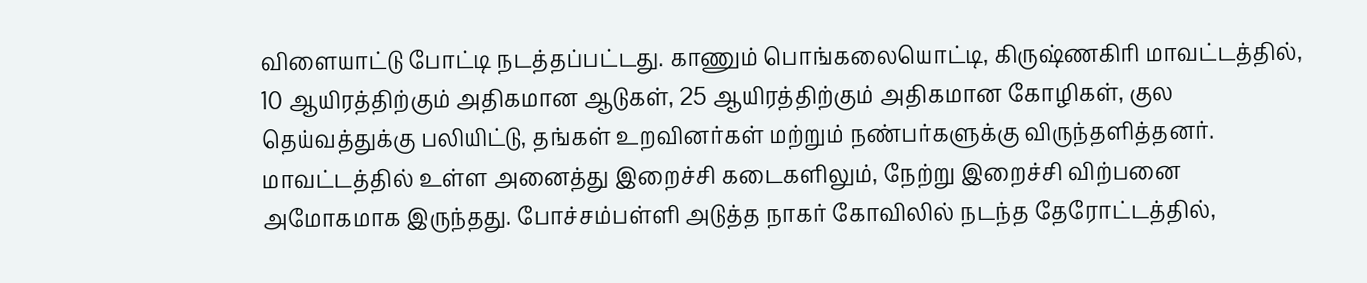விளையாட்டு போட்டி நடத்தப்பட்டது. காணும் பொங்கலையொட்டி, கிருஷ்ணகிரி மாவட்டத்தில், 10 ஆயிரத்திற்கும் அதிகமான ஆடுகள், 25 ஆயிரத்திற்கும் அதிகமான கோழிகள், குல தெய்வத்துக்கு பலியிட்டு, தங்கள் உறவினர்கள் மற்றும் நண்பர்களுக்கு விருந்தளித்தனர். மாவட்டத்தில் உள்ள அனைத்து இறைச்சி கடைகளிலும், நேற்று இறைச்சி விற்பனை அமோகமாக இருந்தது. போச்சம்பள்ளி அடுத்த நாகர் கோவிலில் நடந்த தேரோட்டத்தில்,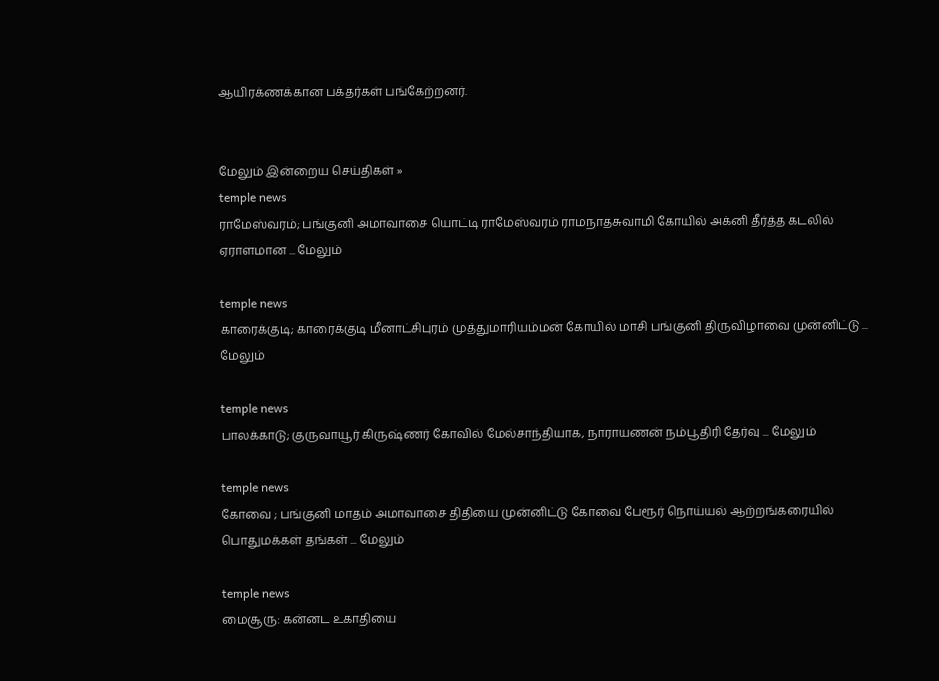ஆயிரக்ணக்கான பக்தர்கள் பங்கேற்றனர்.


மேலும் இன்றைய செய்திகள் »
temple news
ராமேஸ்வரம்; பங்குனி அமாவாசை யொட்டி ராமேஸ்வரம் ராமநாதசுவாமி கோயில் அக்னி தீர்த்த கடலில் ஏராளமான ... மேலும்

temple news
காரைக்குடி; காரைக்குடி மீனாட்சிபுரம் முத்துமாரியம்மன் கோயில் மாசி பங்குனி திருவிழாவை முன்னிட்டு ... மேலும்

temple news
பாலக்காடு; குருவாயூர் கிருஷ்ணர் கோவில் மேல்சாந்தியாக, நாராயணன் நம்பூதிரி தேர்வு ... மேலும்

temple news
கோவை ; பங்குனி மாதம் அமாவாசை திதியை முன்னிட்டு கோவை பேரூர் நொய்யல் ஆற்றங்கரையில் பொதுமக்கள் தங்கள் ... மேலும்

temple news
மைசூரு: கன்னட உகாதியை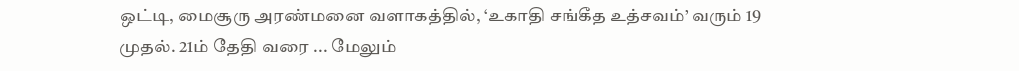ஒட்டி, மைசூரு அரண்மனை வளாகத்தில், ‘உகாதி சங்கீத உத்சவம்’ வரும் 19 முதல். 21ம் தேதி வரை ... மேலும்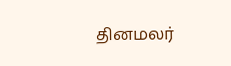தினமலர்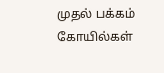முதல் பக்கம்   கோயில்கள்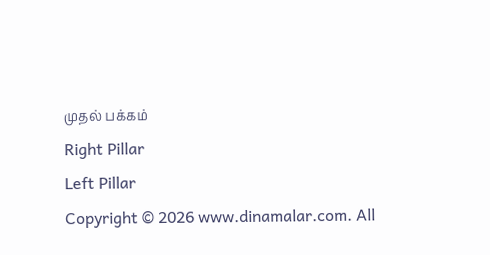முதல் பக்கம்
Right Pillar
Left Pillar
Copyright © 2026 www.dinamalar.com. All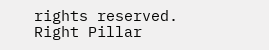rights reserved.
Right Pillar